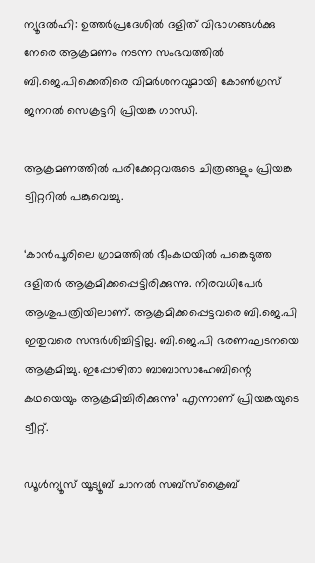ന്യൂദല്‍ഹി: ഉത്തര്‍പ്രദേശില്‍ ദളിത് വിഭാഗങ്ങള്‍ക്കു നേരെ ആക്രമണം നടന്ന സംഭവത്തില്‍ ബി.ജെ.പിക്കെതിരെ വിമര്‍ശനവുമായി കോണ്‍ഗ്രസ് ജനറല്‍ സെക്രട്ടറി പ്രിയങ്ക ഗാന്ധി.

ആക്രമണത്തില്‍ പരിക്കേറ്റവരുടെ ചിത്രങ്ങളും പ്രിയങ്ക ട്വിറ്ററില്‍ പങ്കുവെച്ചു.

‘കാന്‍പൂരിലെ ഗ്രാമത്തില്‍ ഭീംകഥയില്‍ പങ്കെടുത്ത ദളിതര്‍ ആക്രമിക്കപ്പെട്ടിരിക്കുന്നു. നിരവധിപേര്‍ ആശുപത്രിയിലാണ്. ആക്രമിക്കപ്പെട്ടവരെ ബി.ജെ.പി ഇതുവരെ സന്ദര്‍ശിച്ചിട്ടില്ല. ബി.ജെ.പി ഭരണഘടനയെ ആക്രമിച്ചു. ഇപ്പോഴിതാ ബാബാസാഹേബിന്റെ കഥയെയും ആക്രമിച്ചിരിക്കുന്നു’ എന്നാണ് പ്രിയങ്കയുടെ ട്വീറ്റ്.

ഡൂൾന്യൂസ് യൂട്യൂബ് ചാനൽ സബ്സ്ക്രൈബ്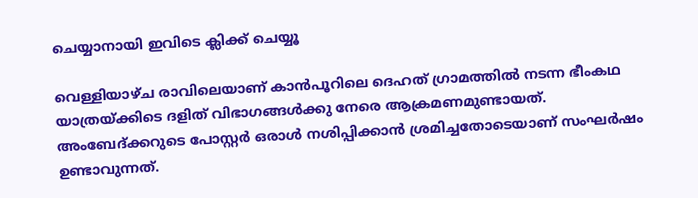ചെയ്യാനായി ഇവിടെ ക്ലിക്ക് ചെയ്യൂ

വെള്ളിയാഴ്ച രാവിലെയാണ് കാന്‍പൂറിലെ ദെഹത് ഗ്രാമത്തില്‍ നടന്ന ഭീംകഥ യാത്രയ്ക്കിടെ ദളിത് വിഭാഗങ്ങള്‍ക്കു നേരെ ആക്രമണമുണ്ടായത്. അംബേദ്ക്കറുടെ പോസ്റ്റര്‍ ഒരാള്‍ നശിപ്പിക്കാന്‍ ശ്രമിച്ചതോടെയാണ് സംഘര്‍ഷം ഉണ്ടാവുന്നത്.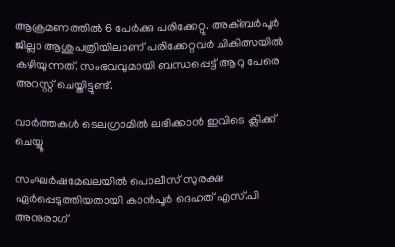ആക്രമണത്തില്‍ 6 പേര്‍ക്കു പരിക്കേറ്റു. അക്ബര്‍പൂര്‍ ജില്ലാ ആശുപത്രിയിലാണ് പരിക്കേറ്റവര്‍ ചികിത്സയില്‍ കഴിയുന്നത്. സംഭവവുമായി ബന്ധപ്പെട്ട് ആറു പേരെ അറസ്റ്റ് ചെയ്തിട്ടുണ്ട്.

വാര്‍ത്തകള്‍ ടെലഗ്രാമില്‍ ലഭിക്കാന്‍ ഇവിടെ ക്ലിക്ക് ചെയ്യൂ

സംഘര്‍ഷമേഖലയില്‍ പൊലീസ് സുരക്ഷ ഏര്‍പ്പെടുത്തിയതായി കാന്‍പൂര്‍ ദെഹത് എസ്.പി അനുരാഗ്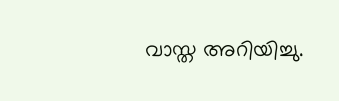വാസ്ത അറിയിച്ചു.